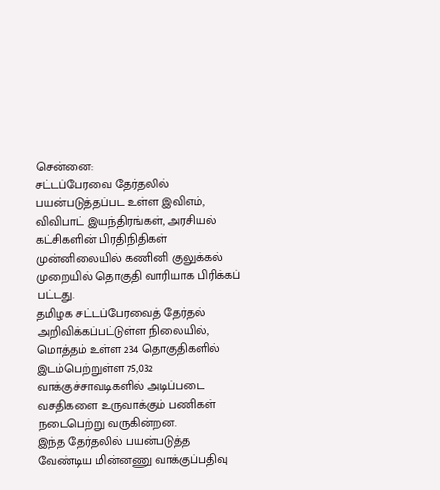சென்னை:
சட்டப்பேரவை தேர்தலில் பயன்படுத்தப்பட உள்ள இவிஎம், விவிபாட் இயந்திரங்கள், அரசியல் கட்சிகளின் பிரதிநிதிகள் முன்னிலையில் கணினி குலுக்கல் முறையில் தொகுதி வாரியாக பிரிக்கப் பட்டது.
தமிழக சட்டப்பேரவைத் தேர்தல் அறிவிக்கப்பட்டுள்ள நிலையில், மொத்தம் உள்ள 234 தொகுதிகளில் இடம்பெற்றுள்ள 75,032 வாக்குச்சாவடிகளில் அடிப்படை வசதிகளை உருவாக்கும் பணிகள் நடைபெற்று வருகின்றன.
இந்த தேர்தலில் பயன்படுத்த வேண்டிய மின்னணு வாக்குப்பதிவு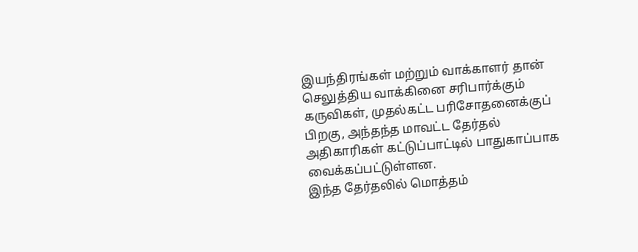இயந்திரங்கள் மற்றும் வாக்காளர் தான் செலுத்திய வாக்கினை சரிபார்க்கும் கருவிகள், முதல்கட்ட பரிசோதனைக்குப் பிறகு, அந்தந்த மாவட்ட தேர்தல் அதிகாரிகள் கட்டுப்பாட்டில் பாதுகாப்பாக வைக்கப்பட்டுள்ளன.
இந்த தேர்தலில் மொத்தம்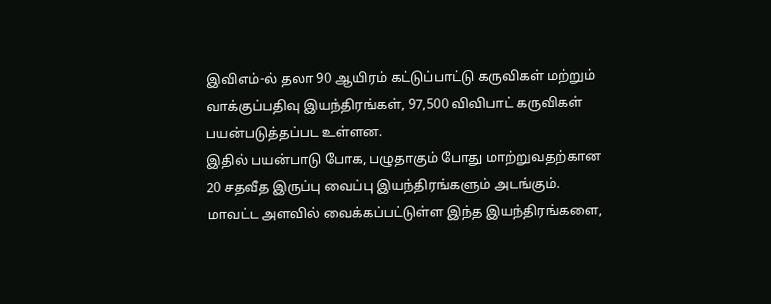இவிஎம்-ல் தலா 90 ஆயிரம் கட்டுப்பாட்டு கருவிகள் மற்றும் வாக்குப்பதிவு இயந்திரங்கள், 97,500 விவிபாட் கருவிகள் பயன்படுத்தப்பட உள்ளன.
இதில் பயன்பாடு போக, பழுதாகும் போது மாற்றுவதற்கான 20 சதவீத இருப்பு வைப்பு இயந்திரங்களும் அடங்கும்.
மாவட்ட அளவில் வைக்கப்பட்டுள்ள இந்த இயந்திரங்களை,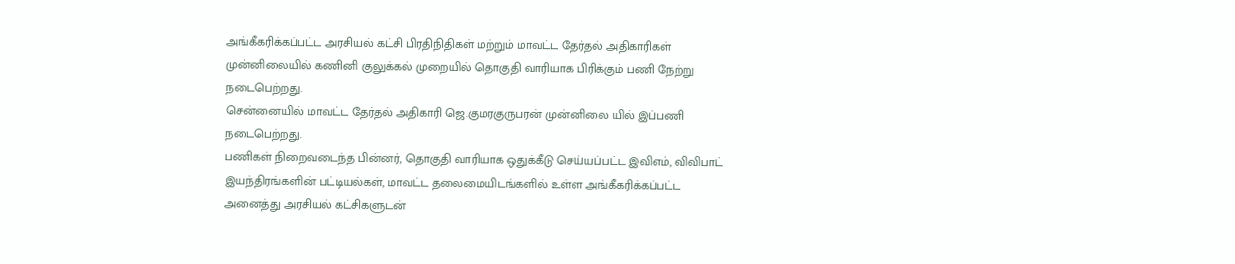அங்கீகரிக்கப்பட்ட அரசியல் கட்சி பிரதிநிதிகள் மற்றும் மாவட்ட தேர்தல் அதிகாரிகள் முன்னிலையில் கணினி குலுக்கல் முறையில் தொகுதி வாரியாக பிரிக்கும் பணி நேற்று நடைபெற்றது.
சென்னையில் மாவட்ட தேர்தல் அதிகாரி ஜெ.குமரகுருபரன் முன்னிலை யில் இப்பணி நடைபெற்றது.
பணிகள் நிறைவடைந்த பின்னர், தொகுதி வாரியாக ஒதுக்கீடு செய்யப்பட்ட இவிஎம், விவிபாட் இயந்திரங்களின் பட்டியல்கள், மாவட்ட தலைமையிடங்களில் உள்ள அங்கீகரிக்கப்பட்ட அனைத்து அரசியல் கட்சிகளுடன்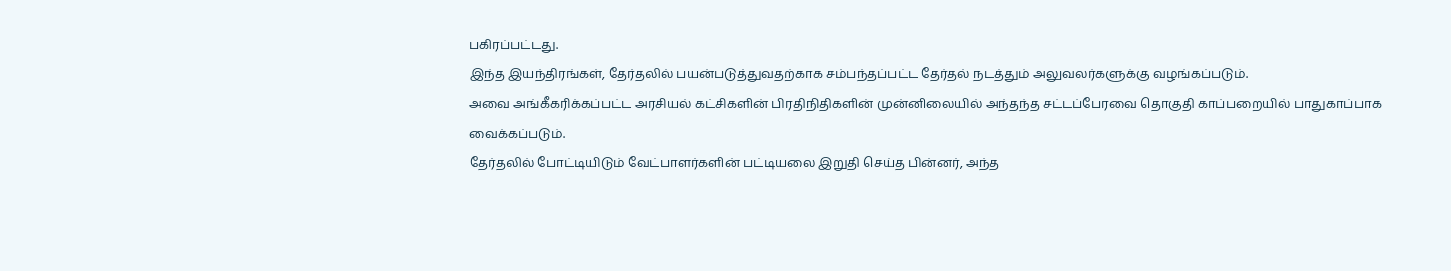பகிரப்பட்டது.
இந்த இயந்திரங்கள், தேர்தலில் பயன்படுத்துவதற்காக சம்பந்தப்பட்ட தேர்தல் நடத்தும் அலுவலர்களுக்கு வழங்கப்படும்.
அவை அங்கீகரிக்கப்பட்ட அரசியல் கட்சிகளின் பிரதிநிதிகளின் முன்னிலையில் அந்தந்த சட்டப்பேரவை தொகுதி காப்பறையில் பாதுகாப்பாக வைக்கப்படும்.
தேர்தலில் போட்டியிடும் வேட்பாளர்களின் பட்டியலை இறுதி செய்த பின்னர், அந்த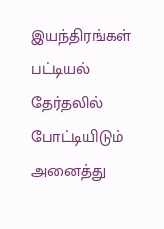இயந்திரங்கள் பட்டியல் தேர்தலில் போட்டியிடும் அனைத்து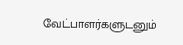வேட்பாளர்களுடனும்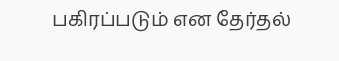பகிரப்படும் என தேர்தல்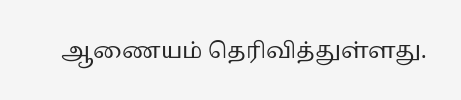ஆணையம் தெரிவித்துள்ளது.